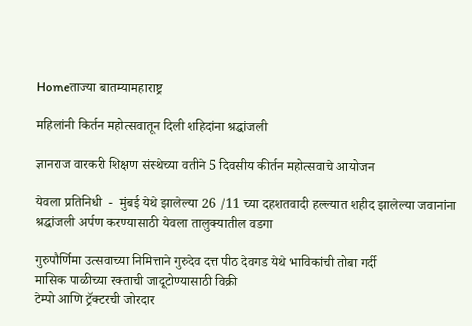Homeताज्या बातम्यामहाराष्ट्र

महिलांनी किर्तन महोत्सवातून दिली शहिदांना श्रद्धांजली

ज्ञानराज वारकरी शिक्षण संस्थेच्या वतीने 5 दिवसीय कीर्तन महोत्सवाचे आयोजन

येवला प्रतिनिधी  -  मुंबई येथे झालेल्या 26 /11 च्या दहशतवादी हल्ल्यात शहीद झालेल्या जवानांना श्रद्धांजली अर्पण करण्यासाठी येवला तालुक्यातील वडगा

गुरुपौर्णिमा उत्सवाच्या निमित्ताने गुरुदेव दत्त पीठ देवगड येथे भाविकांची तोबा गर्दी
मासिक पाळीच्या रक्ताची जादूटोण्यासाठी विक्री
टेम्पो आणि ट्रॅक्टरची जोरदार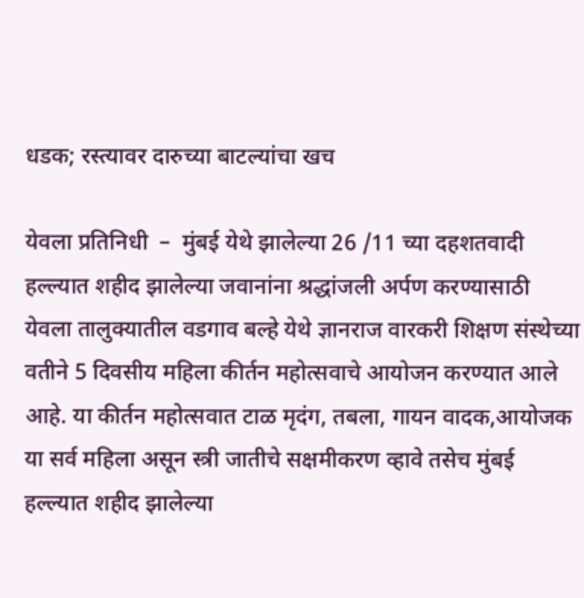धडक; रस्त्यावर दारुच्या बाटल्यांचा खच

येवला प्रतिनिधी  –  मुंबई येथे झालेल्या 26 /11 च्या दहशतवादी हल्ल्यात शहीद झालेल्या जवानांना श्रद्धांजली अर्पण करण्यासाठी येवला तालुक्यातील वडगाव बल्हे येथे ज्ञानराज वारकरी शिक्षण संस्थेच्या वतीने 5 दिवसीय महिला कीर्तन महोत्सवाचे आयोजन करण्यात आले आहे. या कीर्तन महोत्सवात टाळ मृदंग, तबला, गायन वादक,आयोजक या सर्व महिला असून स्त्री जातीचे सक्षमीकरण व्हावे तसेच मुंबई हल्ल्यात शहीद झालेल्या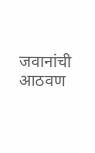जवानांची आठवण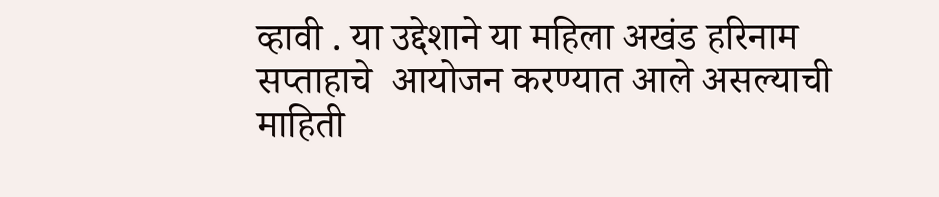व्हावी . या उद्देशाने या महिला अखंड हरिनाम सप्ताहाचे  आयोजन करण्यात आले असल्याची माहिती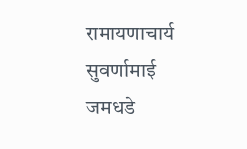रामायणाचार्य सुवर्णामाई जमधडे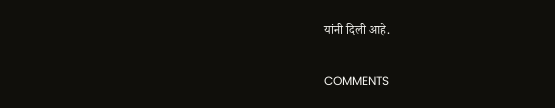यांनी दिली आहे.

COMMENTS